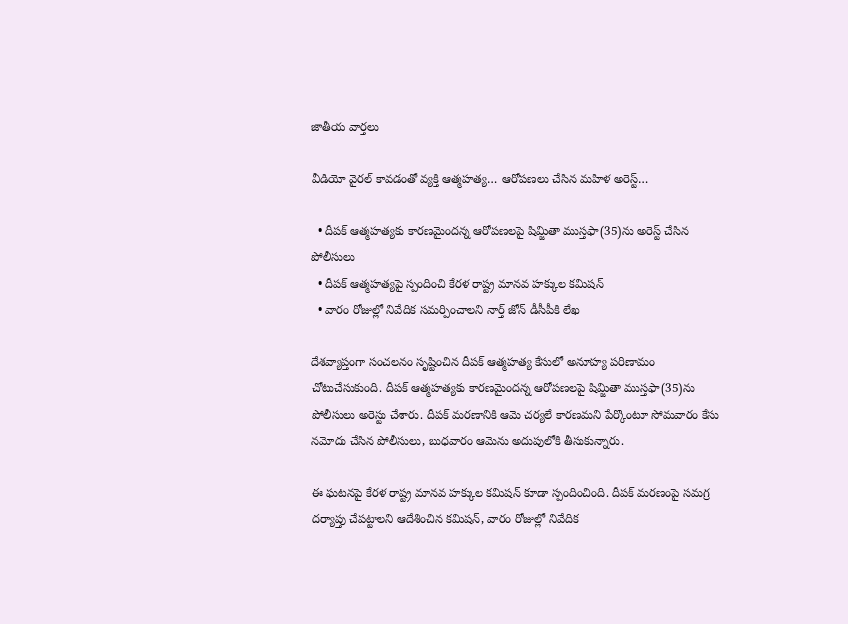జాతీయ వార్తలు

వీడియో వైరల్ కావడంతో వ్యక్తి ఆత్మహత్య… ఆరోపణలు చేసిన మహిళ అరెస్ట్…

  • దీపక్ ఆత్మహత్యకు కారణమైందన్న ఆరోపణలపై షిమ్జితా ముస్తఫా(35)ను అరెస్ట్ చేసిన పోలీసులు
  • దీపక్ ఆత్మహత్యపై స్పందించి కేరళ రాష్ట్ర మానవ హక్కుల కమిషన్
  • వారం రోజుల్లో నివేదిక సమర్పించాలని నార్త్ జోన్ డీసీపీకి లేఖ

దేశవ్యాప్తంగా సంచలనం సృష్టించిన దీపక్ ఆత్మహత్య కేసులో అనూహ్య పరిణామం చోటుచేసుకుంది. దీపక్ ఆత్మహత్యకు కారణమైందన్న ఆరోపణలపై షిమ్జితా ముస్తఫా(35)ను పోలీసులు అరెస్టు చేశారు. దీపక్ మరణానికి ఆమె చర్యలే కారణమని పేర్కొంటూ సోమవారం కేసు నమోదు చేసిన పోలీసులు, బుధవారం ఆమెను అదుపులోకి తీసుకున్నారు.

ఈ ఘటనపై కేరళ రాష్ట్ర మానవ హక్కుల కమిషన్ కూడా స్పందించింది. దీపక్ మరణంపై సమగ్ర దర్యాప్తు చేపట్టాలని ఆదేశించిన కమిషన్, వారం రోజుల్లో నివేదిక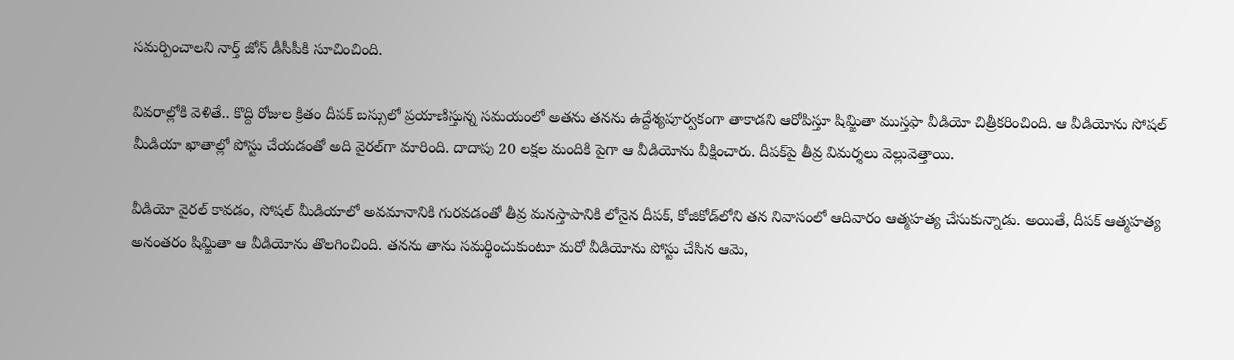సమర్పించాలని నార్త్ జోన్ డీసీపీకి సూచించింది.

వివరాల్లోకి వెళితే.. కొద్ది రోజుల క్రితం దీపక్ బస్సులో ప్రయాణిస్తున్న సమయంలో అతను తనను ఉద్దేశ్యపూర్వకంగా తాకాడని ఆరోపిస్తూ షిమ్జితా ముస్తఫా వీడియో చిత్రీకరించింది. ఆ వీడియోను సోషల్ మీడియా ఖాతాల్లో పోస్టు చేయడంతో అది వైరల్‌గా మారింది. దాదాపు 20 లక్షల మందికి పైగా ఆ వీడియోను వీక్షించారు. దీపక్‌పై తీవ్ర విమర్శలు వెల్లువెత్తాయి.

వీడియో వైరల్ కావడం, సోషల్ మీడియాలో అవమానానికి గురవడంతో తీవ్ర మనస్తాపానికి లోనైన దీపక్, కోజికోడ్‌లోని తన నివాసంలో ఆదివారం ఆత్మహత్య చేసుకున్నాడు. అయితే, దీపక్ ఆత్మహత్య అనంతరం షిమ్జితా ఆ వీడియోను తొలగించింది. తనను తాను సమర్థించుకుంటూ మరో వీడియోను పోస్టు చేసిన ఆమె,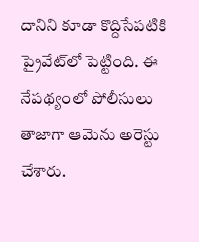దానిని కూడా కొద్దిసేపటికి ప్రైవేట్‌లో పెట్టింది. ఈ నేపథ్యంలో పోలీసులు తాజాగా ఆమెను అరెస్టు చేశారు.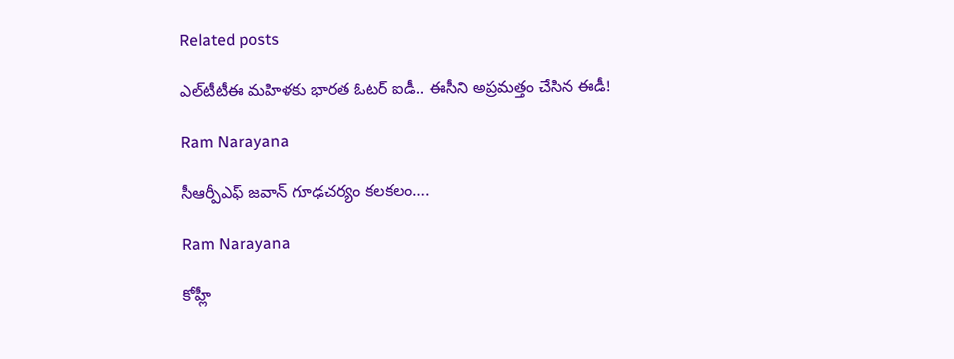Related posts

ఎల్‌టీటీఈ మహిళకు భారత ఓటర్ ఐడీ.. ఈసీని అప్రమత్తం చేసిన ఈడీ!

Ram Narayana

సీఆర్పీఎఫ్ జవాన్ గూఢచర్యం కలకలం….

Ram Narayana

కోహ్లీ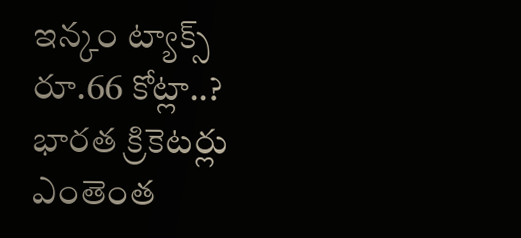ఇన్కం ట్యాక్స్ రూ.66 కోట్లా..? భారత క్రికెటర్లు ఎంతెంత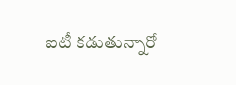ఐటీ కడుతున్నారో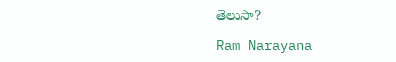తెలుసా?

Ram Narayana